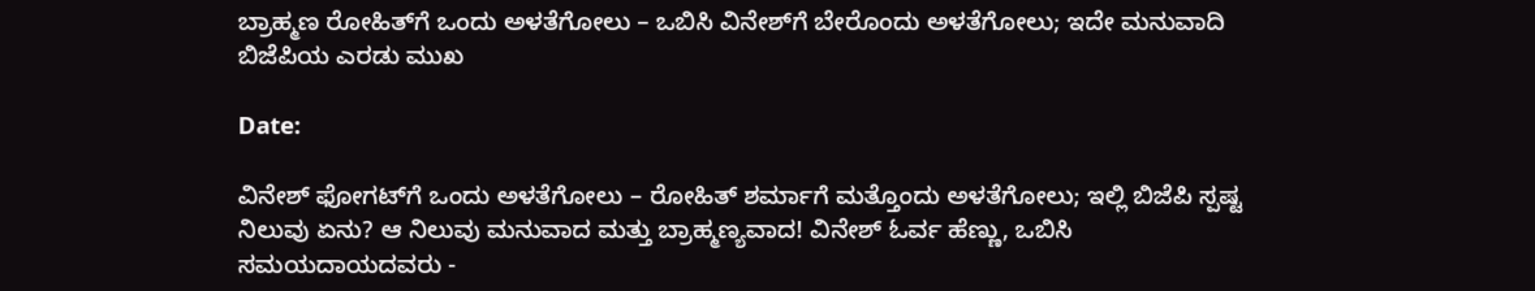ಬ್ರಾಹ್ಮಣ ರೋಹಿತ್‌ಗೆ ಒಂದು ಅಳತೆಗೋಲು – ಒಬಿಸಿ ವಿನೇಶ್‌ಗೆ ಬೇರೊಂದು ಅಳತೆಗೋಲು; ಇದೇ ಮನುವಾದಿ ಬಿಜೆಪಿಯ ಎರಡು ಮುಖ

Date:

ವಿನೇಶ್ ಫೋಗಟ್‌ಗೆ ಒಂದು ಅಳತೆಗೋಲು – ರೋಹಿತ್ ಶರ್ಮಾಗೆ ಮತ್ತೊಂದು ಅಳತೆಗೋಲು; ಇಲ್ಲಿ ಬಿಜೆಪಿ ಸ್ಪಷ್ಟ ನಿಲುವು ಏನು? ಆ ನಿಲುವು ಮನುವಾದ ಮತ್ತು ಬ್ರಾಹ್ಮಣ್ಯವಾದ! ವಿನೇಶ್ ಓರ್ವ ಹೆಣ್ಣು, ಒಬಿಸಿ ಸಮಯದಾಯದವರು -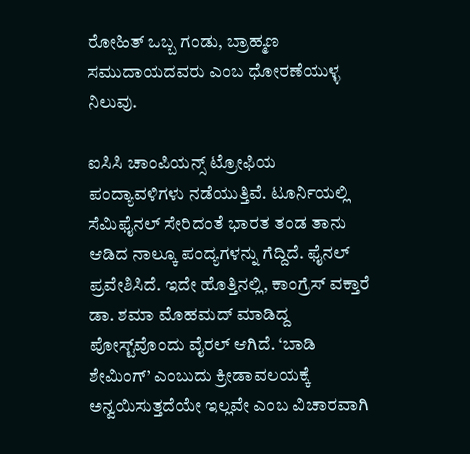ರೋಹಿತ್ ಒಬ್ಬ ಗಂಡು, ಬ್ರಾಹ್ಮಣ ಸಮುದಾಯದವರು ಎಂಬ ಧೋರಣೆಯುಳ್ಳ ನಿಲುವು.

ಐಸಿಸಿ ಚಾಂಪಿಯನ್ಸ್‌ ಟ್ರೋಫಿಯ ಪಂದ್ಯಾವಳಿಗಳು ನಡೆಯುತ್ತಿವೆ. ಟೂರ್ನಿಯಲ್ಲಿ ಸೆಮಿಫೈನಲ್ ಸೇರಿದಂತೆ ಭಾರತ ತಂಡ ತಾನು ಆಡಿದ ನಾಲ್ಕೂ ಪಂದ್ಯಗಳನ್ನು ಗೆದ್ದಿದೆ. ಫೈನಲ್ ಪ್ರವೇಶಿಸಿದೆ. ಇದೇ ಹೊತ್ತಿನಲ್ಲಿ, ಕಾಂಗ್ರೆಸ್‌ ವಕ್ತಾರೆ ಡಾ. ಶಮಾ ಮೊಹಮದ್ ಮಾಡಿದ್ದ ಪೋಸ್ಟ್‌ವೊಂದು ವೈರಲ್ ಆಗಿದೆ. ‘ಬಾಡಿ ಶೇಮಿಂಗ್‌’ ಎಂಬುದು ಕ್ರೀಡಾವಲಯಕ್ಕೆ ಅನ್ವಯಿಸುತ್ತದೆಯೇ ಇಲ್ಲವೇ ಎಂಬ ವಿಚಾರವಾಗಿ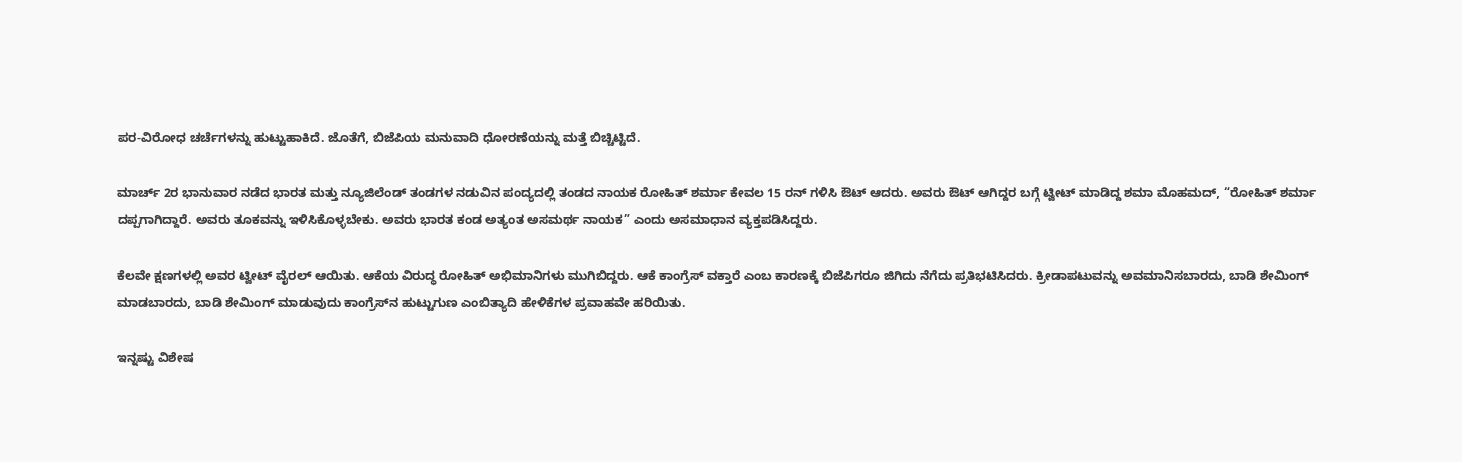ಪರ-ವಿರೋಧ ಚರ್ಚೆಗಳನ್ನು ಹುಟ್ಟುಹಾಕಿದೆ. ಜೊತೆಗೆ, ಬಿಜೆಪಿಯ ಮನುವಾದಿ ಧೋರಣೆಯನ್ನು ಮತ್ತೆ ಬಿಚ್ಚಿಟ್ಟಿದೆ.

ಮಾರ್ಚ್‌ 2ರ ಭಾನುವಾರ ನಡೆದ ಭಾರತ ಮತ್ತು ನ್ಯೂಜಿಲೆಂಡ್‌ ತಂಡಗಳ ನಡುವಿನ ಪಂದ್ಯದಲ್ಲಿ ತಂಡದ ನಾಯಕ ರೋಹಿತ್ ಶರ್ಮಾ ಕೇವಲ 15 ರನ್‌ ಗಳಿಸಿ ಔಟ್‌ ಆದರು. ಅವರು ಔಟ್‌ ಆಗಿದ್ದರ ಬಗ್ಗೆ ಟ್ವೀಟ್‌ ಮಾಡಿದ್ದ ಶಮಾ ಮೊಹಮದ್, “ರೋಹಿತ್‌ ಶರ್ಮಾ ದಪ್ಪಗಾಗಿದ್ದಾರೆ. ಅವರು ತೂಕವನ್ನು ಇಳಿಸಿಕೊಳ್ಳಬೇಕು. ಅವರು ಭಾರತ ಕಂಡ ಅತ್ಯಂತ ಅಸಮರ್ಥ ನಾಯಕ” ಎಂದು ಅಸಮಾಧಾನ ವ್ಯಕ್ತಪಡಿಸಿದ್ದರು.

ಕೆಲವೇ ಕ್ಷಣಗಳಲ್ಲಿ ಅವರ ಟ್ವೀಟ್ ವೈರಲ್ ಆಯಿತು. ಆಕೆಯ ವಿರುದ್ಧ ರೋಹಿತ್ ಅಭಿಮಾನಿಗಳು ಮುಗಿಬಿದ್ದರು. ಆಕೆ ಕಾಂಗ್ರೆಸ್‌ ವಕ್ತಾರೆ ಎಂಬ ಕಾರಣಕ್ಕೆ ಬಿಜೆಪಿಗರೂ ಜಿಗಿದು ನೆಗೆದು ಪ್ರತಿಭಟಿಸಿದರು. ಕ್ರೀಡಾಪಟುವನ್ನು ಅವಮಾನಿಸಬಾರದು, ಬಾಡಿ ಶೇಮಿಂಗ್ ಮಾಡಬಾರದು, ಬಾಡಿ ಶೇಮಿಂಗ್ ಮಾಡುವುದು ಕಾಂಗ್ರೆಸ್‌ನ ಹುಟ್ಟುಗುಣ ಎಂಬಿತ್ಯಾದಿ ಹೇಳಿಕೆಗಳ ಪ್ರವಾಹವೇ ಹರಿಯಿತು.

ಇನ್ನಷ್ಟು ವಿಶೇಷ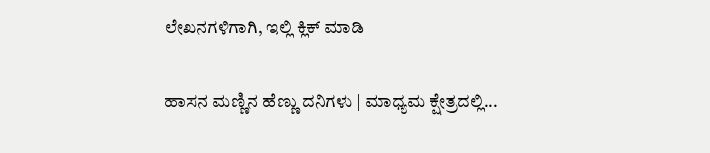ಲೇಖನಗಳಿಗಾಗಿ, ಇಲ್ಲಿ ಕ್ಲಿಕ್ ಮಾಡಿ

ಹಾಸನ ಮಣ್ಣಿನ ಹೆಣ್ಣು ದನಿಗಳು | ಮಾಧ್ಯಮ ಕ್ಷೇತ್ರದಲ್ಲಿ...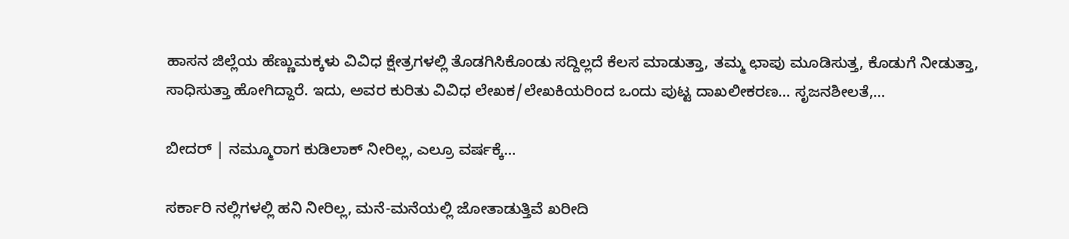ಹಾಸನ ಜಿಲ್ಲೆಯ ಹೆಣ್ಣುಮಕ್ಕಳು ವಿವಿಧ ಕ್ಷೇತ್ರಗಳಲ್ಲಿ ತೊಡಗಿಸಿಕೊಂಡು ಸದ್ದಿಲ್ಲದೆ ಕೆಲಸ ಮಾಡುತ್ತಾ, ತಮ್ಮ ಛಾಪು ಮೂಡಿಸುತ್ತ, ಕೊಡುಗೆ ನೀಡುತ್ತಾ, ಸಾಧಿಸುತ್ತಾ ಹೋಗಿದ್ದಾರೆ. ಇದು, ಅವರ ಕುರಿತು ವಿವಿಧ ಲೇಖಕ/ಲೇಖಕಿಯರಿಂದ ಒಂದು ಪುಟ್ಟ ದಾಖಲೀಕರಣ… ಸೃಜನಶೀಲತೆ,...

ಬೀದರ್ | ನಮ್ಮೂರಾಗ ಕುಡಿಲಾಕ್ ನೀರಿಲ್ಲ, ಎಲ್ರೂ ವರ್ಷಕ್ಕೆ...

ಸರ್ಕಾರಿ ನಲ್ಲಿಗಳಲ್ಲಿ ಹನಿ ನೀರಿಲ್ಲ, ಮನೆ-ಮನೆಯಲ್ಲಿ ಜೋತಾಡುತ್ತಿವೆ ಖರೀದಿ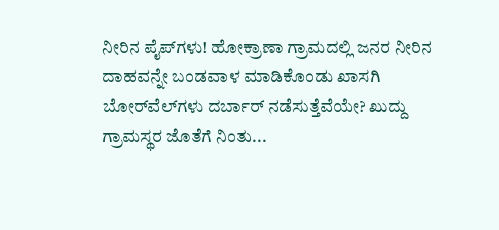ನೀರಿನ ಪೈಪ್‌ಗಳು! ಹೋಕ್ರಾಣಾ ಗ್ರಾಮದಲ್ಲಿ ಜನರ ನೀರಿನ ದಾಹವನ್ನೇ ಬಂಡವಾಳ ಮಾಡಿಕೊಂಡು ಖಾಸಗಿ ಬೋರ್‌ವೆಲ್‌ಗಳು ದರ್ಬಾರ್‌ ನಡೆಸುತ್ತೆವೆಯೇ? ಖುದ್ದು ಗ್ರಾಮಸ್ಥರ ಜೊತೆಗೆ ನಿಂತು...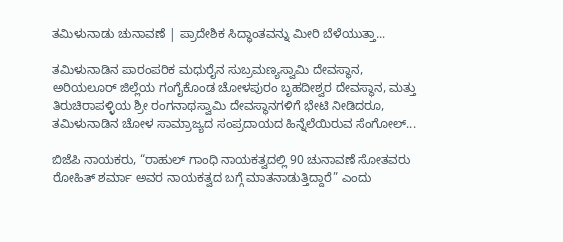ತಮಿಳುನಾಡು ಚುನಾವಣೆ | ಪ್ರಾದೇಶಿಕ ಸಿದ್ಧಾಂತವನ್ನು ಮೀರಿ ಬೆಳೆಯುತ್ತಾ...

ತಮಿಳುನಾಡಿನ ಪಾರಂಪರಿಕ ಮಧುರೈನ ಸುಬ್ರಮಣ್ಯಸ್ವಾಮಿ ದೇವಸ್ಥಾನ, ಅರಿಯಲೂರ್ ಜಿಲ್ಲೆಯ ಗಂಗೈಕೊಂಡ ಚೋಳಪುರಂ ಬೃಹದೀಶ್ವರ ದೇವಸ್ಥಾನ, ಮತ್ತು ತಿರುಚಿರಾಪಳ್ಳಿಯ ಶ್ರೀ ರಂಗನಾಥಸ್ವಾಮಿ ದೇವಸ್ಥಾನಗಳಿಗೆ ಭೇಟಿ ನೀಡಿದರೂ, ತಮಿಳುನಾಡಿನ ಚೋಳ ಸಾಮ್ರಾಜ್ಯದ ಸಂಪ್ರದಾಯದ ಹಿನ್ನೆಲೆಯಿರುವ ಸೆಂಗೋಲ್...

ಬಿಜೆಪಿ ನಾಯಕರು, “ರಾಹುಲ್‌ ಗಾಂಧಿ ನಾಯಕತ್ವದಲ್ಲಿ 90 ಚುನಾವಣೆ ಸೋತವರು ರೋಹಿತ್‌ ಶರ್ಮಾ ಅವರ ನಾಯಕತ್ವದ ಬಗ್ಗೆ ಮಾತನಾಡುತ್ತಿದ್ದಾರೆ” ಎಂದು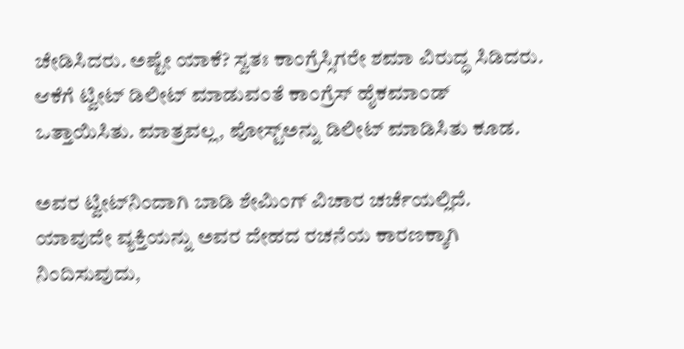ಚೇಡಿಸಿದರು. ಅಷ್ಟೇ ಯಾಕೆ? ಸ್ವತಃ ಕಾಂಗ್ರೆಸ್ಸಿಗರೇ ಶಮಾ ವಿರುದ್ಧ ಸಿಡಿದರು. ಆಕೆಗೆ ಟ್ವೀಟ್ ಡಿಲೀಟ್ ಮಾಡುವಂತೆ ಕಾಂಗ್ರೆಸ್ ಹೈಕಮಾಂಡ್ ಒತ್ತಾಯಿಸಿತು. ಮಾತ್ರವಲ್ಲ, ಪೋಸ್ಟ್‌ಅನ್ನು ಡಿಲೀಟ್ ಮಾಡಿಸಿತು ಕೂಡ.

ಅವರ ಟ್ವೀಟ್‌ನಿಂದಾಗಿ ಬಾಡಿ ಶೇಮಿಂಗ್ ವಿಚಾರ ಚರ್ಚೆಯಲ್ಲಿದೆ. ಯಾವುದೇ ವ್ಯಕ್ತಿಯನ್ನು ಅವರ ದೇಹದ ರಚನೆಯ ಕಾರಣಕ್ಕಾಗಿ ನಿಂದಿಸುವುದು,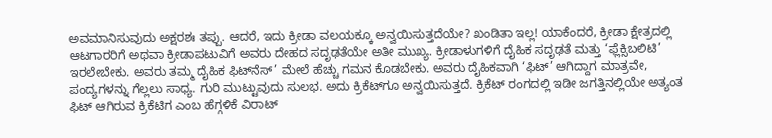ಅವಮಾನಿಸುವುದು ಅಕ್ಷರಶಃ ತಪ್ಪು. ಆದರೆ, ಇದು ಕ್ರೀಡಾ ವಲಯಕ್ಕೂ ಅನ್ವಯಿಸುತ್ತದೆಯೇ? ಖಂಡಿತಾ ಇಲ್ಲ! ಯಾಕೆಂದರೆ, ಕ್ರೀಡಾ ಕ್ಷೇತ್ರದಲ್ಲಿ ಆಟಗಾರರಿಗೆ ಅಥವಾ ಕ್ರೀಡಾಪಟುವಿಗೆ ಅವರು ದೇಹದ ಸದೃಢತೆಯೇ ಅತೀ ಮುಖ್ಯ. ಕ್ರೀಡಾಳುಗಳಿಗೆ ದೈಹಿಕ ಸದೃಢತೆ ಮತ್ತು ‘ಫ್ಲೆಕ್ಸಿಬಲಿಟಿ’ ಇರಲೇಬೇಕು. ಅವರು ತಮ್ಮ ದೈಹಿಕ ಫಿಟ್‌ನೆಸ್‌’ ಮೇಲೆ ಹೆಚ್ಚು ಗಮನ ಕೊಡಬೇಕು. ಅವರು ದೈಹಿಕವಾಗಿ ‘ಫಿಟ್’ ಆಗಿದ್ದಾಗ ಮಾತ್ರವೇ, ಪಂದ್ಯಗಳನ್ನು ಗೆಲ್ಲಲು ಸಾಧ್ಯ. ಗುರಿ ಮುಟ್ಟುವುದು ಸುಲಭ. ಅದು ಕ್ರಿಕೆಟ್‌ಗೂ ಅನ್ವಯಿಸುತ್ತದೆ. ಕ್ರಿಕೆಟ್‌ ರಂಗದಲ್ಲಿ ಇಡೀ ಜಗತ್ತಿನಲ್ಲಿಯೇ ಅತ್ಯಂತ ಫಿಟ್‌ ಆಗಿರುವ ಕ್ರಿಕೆಟಿಗ ಎಂಬ ಹೆಗ್ಗಳಿಕೆ ವಿರಾಟ್‌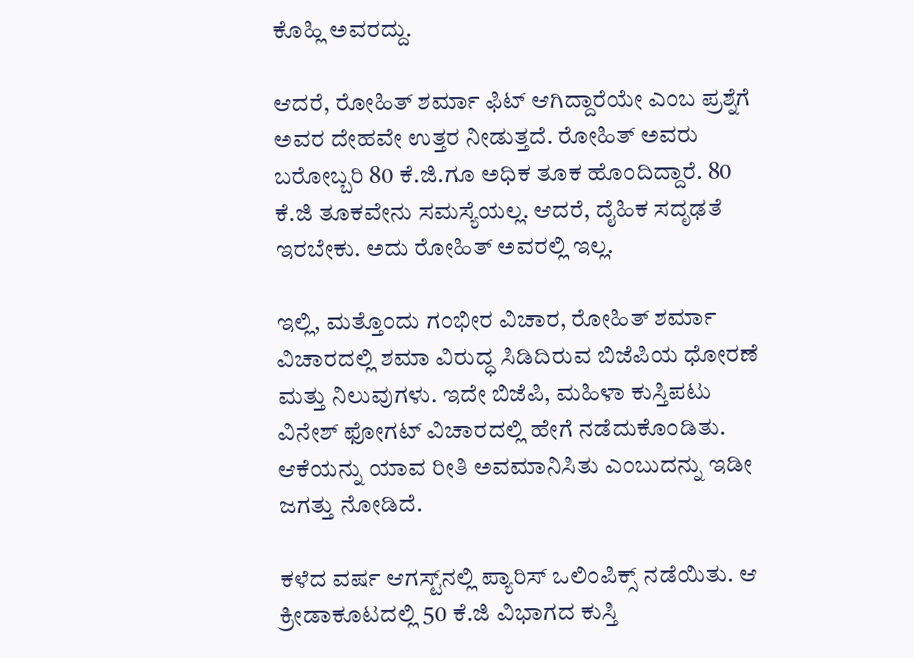ಕೊಹ್ಲಿ ಅವರದ್ದು.

ಆದರೆ, ರೋಹಿತ್ ಶರ್ಮಾ ಫಿಟ್‌ ಆಗಿದ್ದಾರೆಯೇ ಎಂಬ ಪ್ರಶ್ನೆಗೆ ಅವರ ದೇಹವೇ ಉತ್ತರ ನೀಡುತ್ತದೆ. ರೋಹಿತ್ ಅವರು ಬರೋಬ್ಬರಿ 80 ಕೆ.ಜಿ.ಗೂ ಅಧಿಕ ತೂಕ ಹೊಂದಿದ್ದಾರೆ. 80 ಕೆ.ಜಿ ತೂಕವೇನು ಸಮಸ್ಯೆಯಲ್ಲ. ಆದರೆ, ದೈಹಿಕ ಸದೃಢತೆ ಇರಬೇಕು. ಅದು ರೋಹಿತ್ ಅವರಲ್ಲಿ ಇಲ್ಲ.

ಇಲ್ಲಿ, ಮತ್ತೊಂದು ಗಂಭೀರ ವಿಚಾರ, ರೋಹಿತ್‌ ಶರ್ಮಾ ವಿಚಾರದಲ್ಲಿ ಶಮಾ ವಿರುದ್ಧ ಸಿಡಿದಿರುವ ಬಿಜೆಪಿಯ ಧೋರಣೆ ಮತ್ತು ನಿಲುವುಗಳು. ಇದೇ ಬಿಜೆಪಿ, ಮಹಿಳಾ ಕುಸ್ತಿಪಟು ವಿನೇಶ್‌ ಫೋಗಟ್ ವಿಚಾರದಲ್ಲಿ ಹೇಗೆ ನಡೆದುಕೊಂಡಿತು. ಆಕೆಯನ್ನು ಯಾವ ರೀತಿ ಅವಮಾನಿಸಿತು ಎಂಬುದನ್ನು ಇಡೀ ಜಗತ್ತು ನೋಡಿದೆ.

ಕಳೆದ ವರ್ಷ ಆಗಸ್ಟ್‌ನಲ್ಲಿ ಪ್ಯಾರಿಸ್‌ ಒಲಿಂಪಿಕ್ಸ್‌ ನಡೆಯಿತು. ಆ ಕ್ರೀಡಾಕೂಟದಲ್ಲಿ 50 ಕೆ.ಜಿ ವಿಭಾಗದ ಕುಸ್ತಿ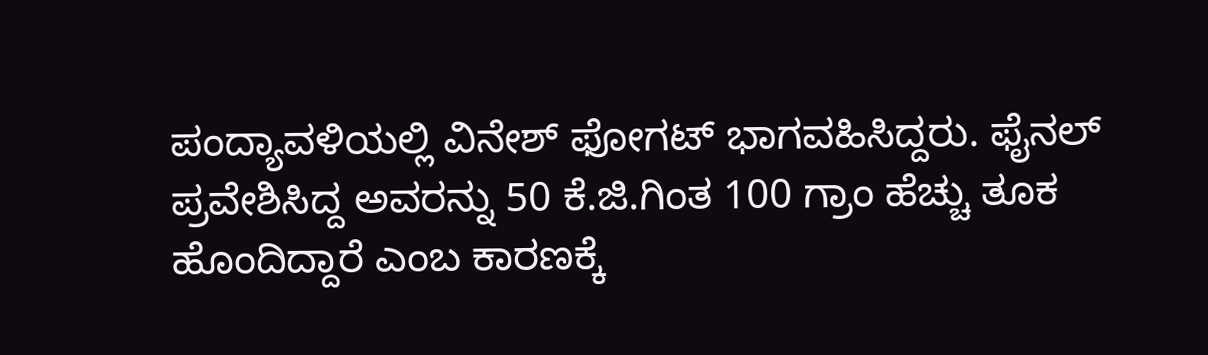ಪಂದ್ಯಾವಳಿಯಲ್ಲಿ ವಿನೇಶ್‌ ಫೋಗಟ್‌ ಭಾಗವಹಿಸಿದ್ದರು. ಫೈನಲ್ ಪ್ರವೇಶಿಸಿದ್ದ ಅವರನ್ನು 50 ಕೆ.ಜಿ.ಗಿಂತ 100 ಗ್ರಾಂ ಹೆಚ್ಚು ತೂಕ ಹೊಂದಿದ್ದಾರೆ ಎಂಬ ಕಾರಣಕ್ಕೆ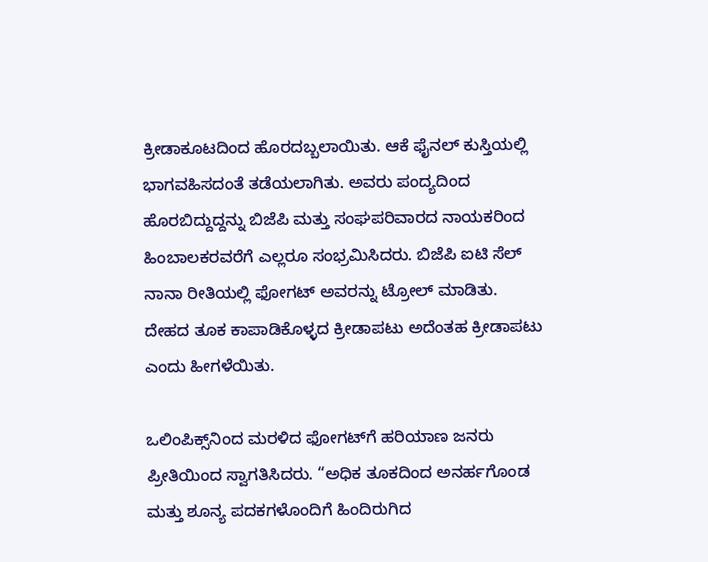ಕ್ರೀಡಾಕೂಟದಿಂದ ಹೊರದಬ್ಬಲಾಯಿತು. ಆಕೆ ಫೈನಲ್‌ ಕುಸ್ತಿಯಲ್ಲಿ ಭಾಗವಹಿಸದಂತೆ ತಡೆಯಲಾಗಿತು. ಅವರು ಪಂದ್ಯದಿಂದ ಹೊರಬಿದ್ದುದ್ದನ್ನು ಬಿಜೆಪಿ ಮತ್ತು ಸಂಘಪರಿವಾರದ ನಾಯಕರಿಂದ ಹಿಂಬಾಲಕರವರೆಗೆ ಎಲ್ಲರೂ ಸಂಭ್ರಮಿಸಿದರು. ಬಿಜೆಪಿ ಐಟಿ ಸೆಲ್ ನಾನಾ ರೀತಿಯಲ್ಲಿ ಫೋಗಟ್ ಅವರನ್ನು ಟ್ರೋಲ್ ಮಾಡಿತು. ದೇಹದ ತೂಕ ಕಾಪಾಡಿಕೊಳ್ಳದ ಕ್ರೀಡಾಪಟು ಅದೆಂತಹ ಕ್ರೀಡಾಪಟು ಎಂದು ಹೀಗಳೆಯಿತು.

ಒಲಿಂಪಿಕ್ಸ್‌ನಿಂದ ಮರಳಿದ ಫೋಗಟ್‌ಗೆ ಹರಿಯಾಣ ಜನರು ಪ್ರೀತಿಯಿಂದ ಸ್ವಾಗತಿಸಿದರು. “ಅಧಿಕ ತೂಕದಿಂದ ಅನರ್ಹಗೊಂಡ ಮತ್ತು ಶೂನ್ಯ ಪದಕಗಳೊಂದಿಗೆ ಹಿಂದಿರುಗಿದ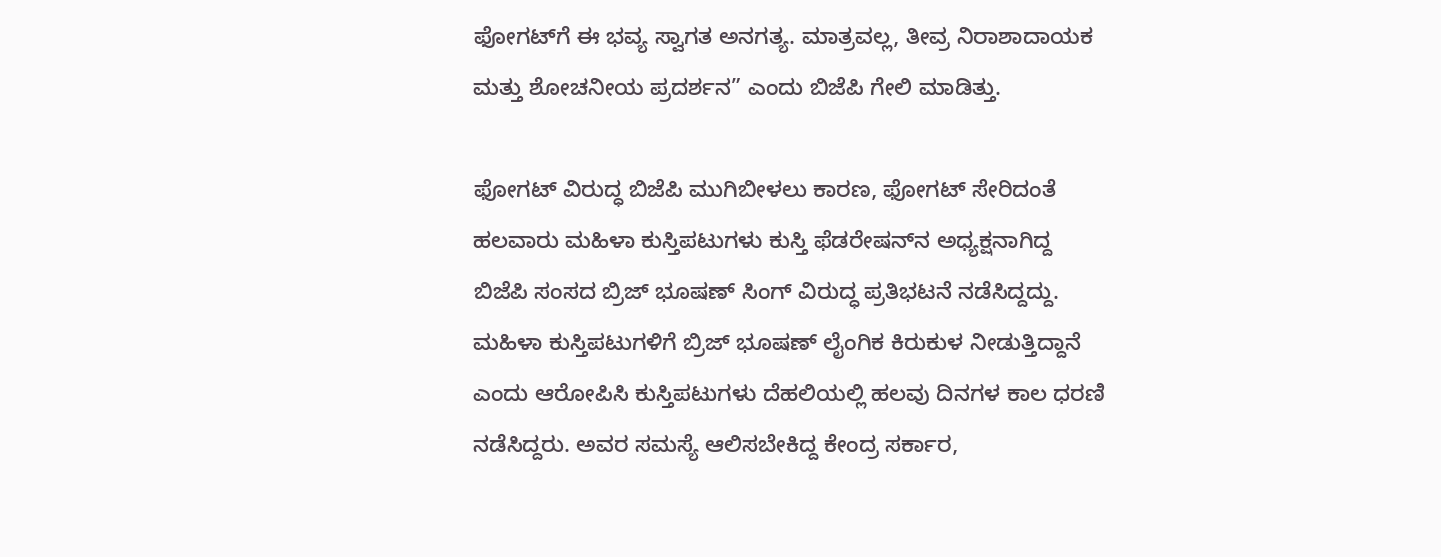ಫೋಗಟ್‌ಗೆ ಈ ಭವ್ಯ ಸ್ವಾಗತ ಅನಗತ್ಯ. ಮಾತ್ರವಲ್ಲ, ತೀವ್ರ ನಿರಾಶಾದಾಯಕ ಮತ್ತು ಶೋಚನೀಯ ಪ್ರದರ್ಶನ” ಎಂದು ಬಿಜೆಪಿ ಗೇಲಿ ಮಾಡಿತ್ತು.

ಫೋಗಟ್ ವಿರುದ್ಧ ಬಿಜೆಪಿ ಮುಗಿಬೀಳಲು ಕಾರಣ, ಫೋಗಟ್ ಸೇರಿದಂತೆ ಹಲವಾರು ಮಹಿಳಾ ಕುಸ್ತಿಪಟುಗಳು ಕುಸ್ತಿ ಫೆಡರೇಷನ್‌ನ ಅಧ್ಯಕ್ಷನಾಗಿದ್ದ ಬಿಜೆಪಿ ಸಂಸದ ಬ್ರಿಜ್ ಭೂಷಣ್ ಸಿಂಗ್‌ ವಿರುದ್ಧ ಪ್ರತಿಭಟನೆ ನಡೆಸಿದ್ದದ್ದು. ಮಹಿಳಾ ಕುಸ್ತಿಪಟುಗಳಿಗೆ ಬ್ರಿಜ್ ಭೂಷಣ್ ಲೈಂಗಿಕ ಕಿರುಕುಳ ನೀಡುತ್ತಿದ್ದಾನೆ ಎಂದು ಆರೋಪಿಸಿ ಕುಸ್ತಿಪಟುಗಳು ದೆಹಲಿಯಲ್ಲಿ ಹಲವು ದಿನಗಳ ಕಾಲ ಧರಣಿ ನಡೆಸಿದ್ದರು. ಅವರ ಸಮಸ್ಯೆ ಆಲಿಸಬೇಕಿದ್ದ ಕೇಂದ್ರ ಸರ್ಕಾರ,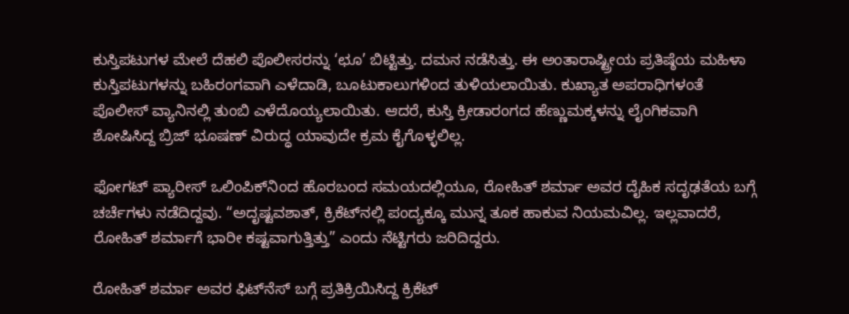ಕುಸ್ತಿಪಟುಗಳ ಮೇಲೆ ದೆಹಲಿ ಪೊಲೀಸರನ್ನು ‘ಛೂ’ ಬಿಟ್ಟಿತ್ತು. ದಮನ ನಡೆಸಿತ್ತು. ಈ ಅಂತಾರಾಷ್ಟ್ರೀಯ ಪ್ರತಿಷ್ಠೆಯ ಮಹಿಳಾ ಕುಸ್ತಿಪಟುಗಳನ್ನು ಬಹಿರಂಗವಾಗಿ ಎಳೆದಾಡಿ, ಬೂಟುಕಾಲುಗಳಿಂದ ತುಳಿಯಲಾಯಿತು. ಕುಖ್ಯಾತ ಅಪರಾಧಿಗಳಂತೆ ಪೊಲೀಸ್ ವ್ಯಾನಿನಲ್ಲಿ ತುಂಬಿ ಎಳೆದೊಯ್ಯಲಾಯಿತು. ಆದರೆ, ಕುಸ್ತಿ ಕ್ರೀಡಾರಂಗದ ಹೆಣ್ಣುಮಕ್ಕಳನ್ನು ಲೈಂಗಿಕವಾಗಿ ಶೋಷಿಸಿದ್ದ ಬ್ರಿಜ್ ಭೂಷಣ್ ವಿರುದ್ಧ ಯಾವುದೇ ಕ್ರಮ ಕೈಗೊಳ್ಳಲಿಲ್ಲ.

ಫೋಗಟ್‌ ಪ್ಯಾರೀಸ್ ಒಲಿಂಪಿಕ್‌ನಿಂದ ಹೊರಬಂದ ಸಮಯದಲ್ಲಿಯೂ, ರೋಹಿತ್ ಶರ್ಮಾ ಅವರ ದೈಹಿಕ ಸದೃಢತೆಯ ಬಗ್ಗೆ ಚರ್ಚೆಗಳು ನಡೆದಿದ್ದವು. “ಅದೃಷ್ಟವಶಾತ್, ಕ್ರಿಕೆಟ್‌ನಲ್ಲಿ ಪಂದ್ಯಕ್ಕೂ ಮುನ್ನ ತೂಕ ಹಾಕುವ ನಿಯಮವಿಲ್ಲ. ಇಲ್ಲವಾದರೆ, ರೋಹಿತ್‌ ಶರ್ಮಾಗೆ ಭಾರೀ ಕಷ್ಟವಾಗುತ್ತಿತ್ತು” ಎಂದು ನೆಟ್ಟಿಗರು ಜರಿದಿದ್ದರು.

ರೋಹಿತ್ ಶರ್ಮಾ ಅವರ ಫಿಟ್‌ನೆಸ್‌ ಬಗ್ಗೆ ಪ್ರತಿಕ್ರಿಯಿಸಿದ್ದ ಕ್ರಿಕೆಟ್‌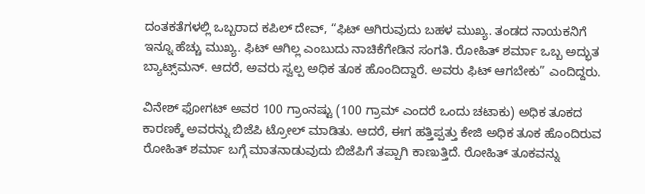ದಂತಕತೆಗಳಲ್ಲಿ ಒಬ್ಬರಾದ ಕಪಿಲ್ ದೇವ್, “ಫಿಟ್ ಆಗಿರುವುದು ಬಹಳ ಮುಖ್ಯ. ತಂಡದ ನಾಯಕನಿಗೆ ಇನ್ನೂ ಹೆಚ್ಚು ಮುಖ್ಯ. ಫಿಟ್ ಆಗಿಲ್ಲ ಎಂಬುದು ನಾಚಿಕೆಗೇಡಿನ ಸಂಗತಿ. ರೋಹಿತ್ ಶರ್ಮಾ ಒಬ್ಬ ಅದ್ಭುತ ಬ್ಯಾಟ್ಸ್‌ಮನ್. ಆದರೆ, ಅವರು ಸ್ವಲ್ಪ ಅಧಿಕ ತೂಕ ಹೊಂದಿದ್ದಾರೆ. ಅವರು ಫಿಟ್ ಆಗಬೇಕು” ಎಂದಿದ್ದರು.

ವಿನೇಶ್ ಫೋಗಟ್‌ ಅವರ 100 ಗ್ರಾಂನಷ್ಟು (100 ಗ್ರಾಮ್ ಎಂದರೆ ಒಂದು ಚಟಾಕು) ಅಧಿಕ ತೂಕದ ಕಾರಣಕ್ಕೆ ಅವರನ್ನು ಬಿಜೆಪಿ ಟ್ರೋಲ್ ಮಾಡಿತು. ಆದರೆ, ಈಗ ಹತ್ತಿಪ್ಪತ್ತು ಕೇಜಿ ಅಧಿಕ ತೂಕ ಹೊಂದಿರುವ ರೋಹಿತ್ ಶರ್ಮಾ ಬಗ್ಗೆ ಮಾತನಾಡುವುದು ಬಿಜೆಪಿಗೆ ತಪ್ಪಾಗಿ ಕಾಣುತ್ತಿದೆ. ರೋಹಿತ್ ತೂಕವನ್ನು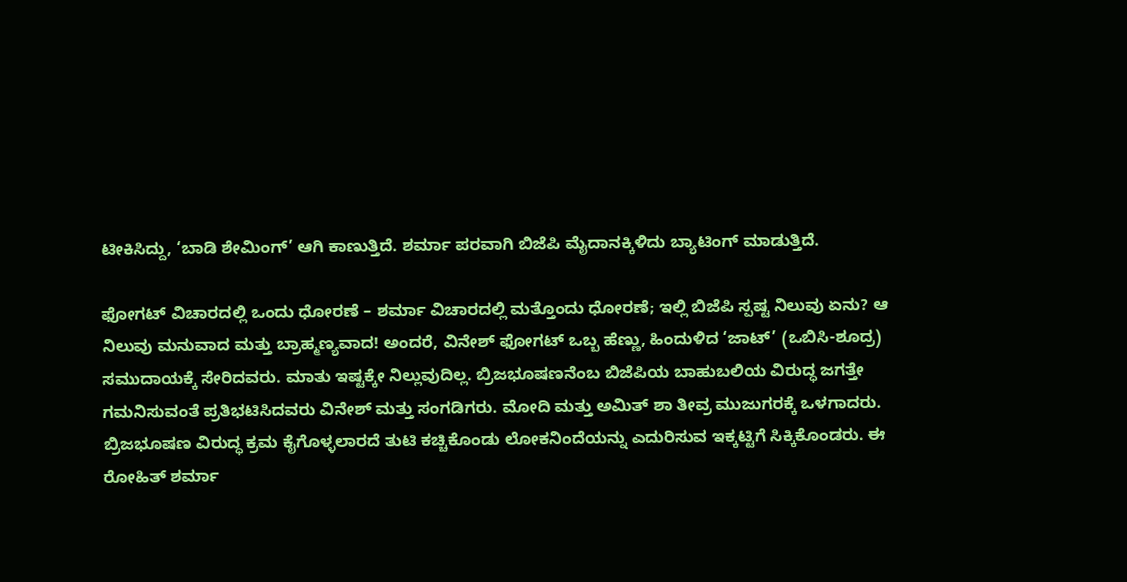ಟೀಕಿಸಿದ್ದು, ‘ಬಾಡಿ ಶೇಮಿಂಗ್‌’ ಆಗಿ ಕಾಣುತ್ತಿದೆ. ಶರ್ಮಾ ಪರವಾಗಿ ಬಿಜೆಪಿ ಮೈದಾನಕ್ಕಿಳಿದು ಬ್ಯಾಟಿಂಗ್ ಮಾಡುತ್ತಿದೆ.

ಫೋಗಟ್ ವಿಚಾರದಲ್ಲಿ ಒಂದು ಧೋರಣೆ – ಶರ್ಮಾ ವಿಚಾರದಲ್ಲಿ ಮತ್ತೊಂದು ಧೋರಣೆ; ಇಲ್ಲಿ ಬಿಜೆಪಿ ಸ್ಪಷ್ಟ ನಿಲುವು ಏನು? ಆ ನಿಲುವು ಮನುವಾದ ಮತ್ತು ಬ್ರಾಹ್ಮಣ್ಯವಾದ! ಅಂದರೆ, ವಿನೇಶ್‌ ಫೋಗಟ್‌ ಒಬ್ಬ ಹೆಣ್ಣು, ಹಿಂದುಳಿದ ‘ಜಾಟ್‌’ (ಒಬಿಸಿ-ಶೂದ್ರ) ಸಮುದಾಯಕ್ಕೆ ಸೇರಿದವರು. ಮಾತು ಇಷ್ಟಕ್ಕೇ ನಿಲ್ಲುವುದಿಲ್ಲ. ಬ್ರಿಜಭೂಷಣನೆಂಬ ಬಿಜೆಪಿಯ ಬಾಹುಬಲಿಯ ವಿರುದ್ಧ ಜಗತ್ತೇ ಗಮನಿಸುವಂತೆ ಪ್ರತಿಭಟಿಸಿದವರು ವಿನೇಶ್ ಮತ್ತು ಸಂಗಡಿಗರು. ಮೋದಿ ಮತ್ತು ಅಮಿತ್ ಶಾ ತೀವ್ರ ಮುಜುಗರಕ್ಕೆ ಒಳಗಾದರು. ಬ್ರಿಜಭೂಷಣ ವಿರುದ್ಧ ಕ್ರಮ ಕೈಗೊಳ್ಳಲಾರದೆ ತುಟಿ ಕಚ್ಚಿಕೊಂಡು ಲೋಕನಿಂದೆಯನ್ನು ಎದುರಿಸುವ ಇಕ್ಕಟ್ಟಿಗೆ ಸಿಕ್ಕಿಕೊಂಡರು. ಈ ರೋಹಿತ್ ಶರ್ಮಾ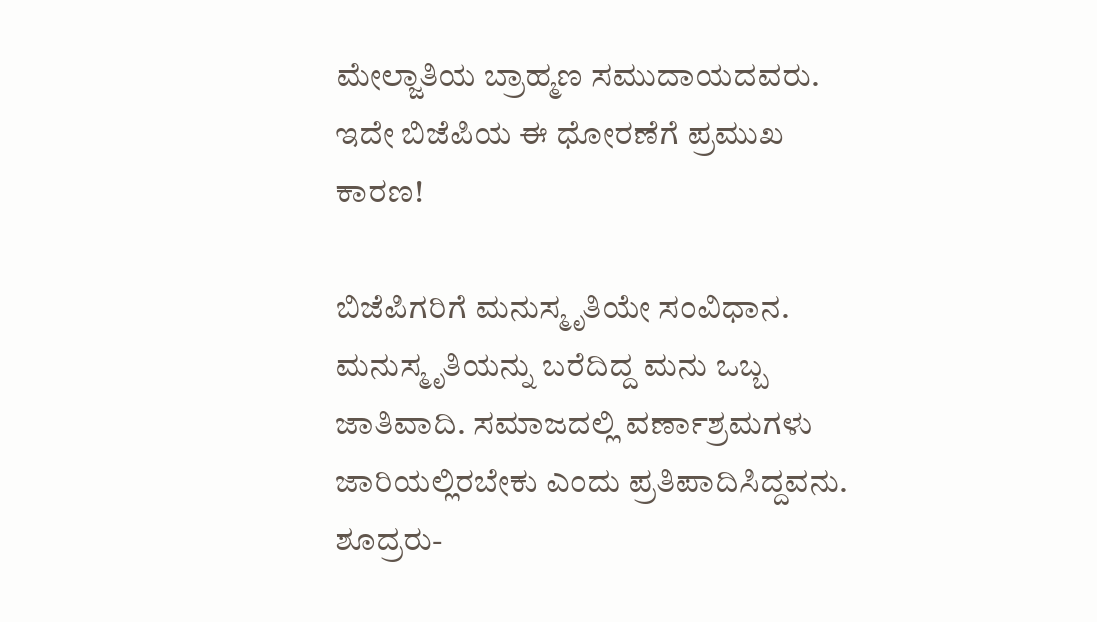ಮೇಲ್ಜಾತಿಯ ಬ್ರಾಹ್ಮಣ ಸಮುದಾಯದವರು. ಇದೇ ಬಿಜೆಪಿಯ ಈ ಧೋರಣೆಗೆ ಪ್ರಮುಖ ಕಾರಣ!

ಬಿಜೆಪಿಗರಿಗೆ ಮನುಸ್ಮೃತಿಯೇ ಸಂವಿಧಾನ. ಮನುಸ್ಮೃತಿಯನ್ನು ಬರೆದಿದ್ದ ಮನು ಒಬ್ಬ ಜಾತಿವಾದಿ. ಸಮಾಜದಲ್ಲಿ ವರ್ಣಾಶ್ರಮಗಳು ಜಾರಿಯಲ್ಲಿರಬೇಕು ಎಂದು ಪ್ರತಿಪಾದಿಸಿದ್ದವನು. ಶೂದ್ರರು-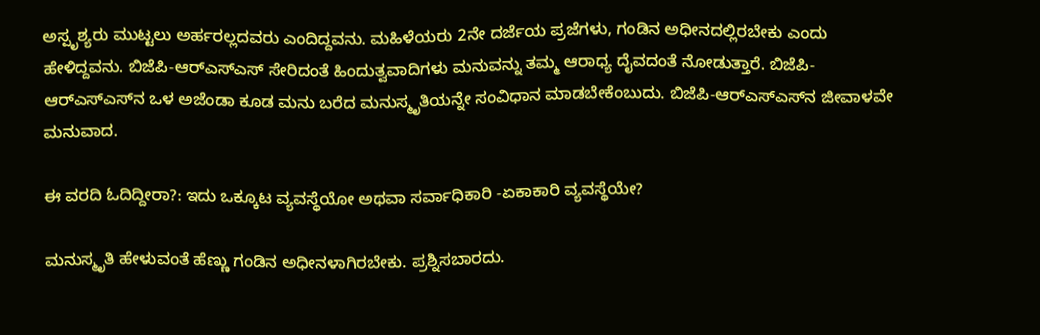ಅಸ್ಪೃಶ್ಯರು ಮುಟ್ಟಲು ಅರ್ಹರಲ್ಲದವರು ಎಂದಿದ್ದವನು. ಮಹಿಳೆಯರು 2ನೇ ದರ್ಜೆಯ ಪ್ರಜೆಗಳು, ಗಂಡಿನ ಅಧೀನದಲ್ಲಿರಬೇಕು ಎಂದು ಹೇಳಿದ್ದವನು. ಬಿಜೆಪಿ-ಆರ್‌ಎಸ್‌ಎಸ್‌ ಸೇರಿದಂತೆ ಹಿಂದುತ್ವವಾದಿಗಳು ಮನುವನ್ನು ತಮ್ಮ ಆರಾಧ್ಯ ದೈವದಂತೆ ನೋಡುತ್ತಾರೆ. ಬಿಜೆಪಿ-ಆರ್‌ಎಸ್‌ಎಸ್‌ನ ಒಳ ಅಜೆಂಡಾ ಕೂಡ ಮನು ಬರೆದ ಮನುಸ್ಮೃತಿಯನ್ನೇ ಸಂವಿಧಾನ ಮಾಡಬೇಕೆಂಬುದು. ಬಿಜೆಪಿ-ಆರ್‌ಎಸ್‌ಎಸ್‌ನ ಜೀವಾಳವೇ ಮನುವಾದ.

ಈ ವರದಿ ಓದಿದ್ದೀರಾ?: ಇದು ಒಕ್ಕೂಟ ವ್ಯವಸ್ಥೆಯೋ ಅಥವಾ ಸರ್ವಾಧಿಕಾರಿ -ಏಕಾಕಾರಿ ವ್ಯವಸ್ಥೆಯೇ?

ಮನುಸ್ಮೃತಿ ಹೇಳುವಂತೆ ಹೆಣ್ಣು ಗಂಡಿನ ಅಧೀನಳಾಗಿರಬೇಕು. ಪ್ರಶ್ನಿಸಬಾರದು.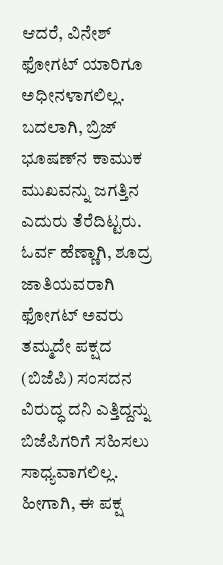ಆದರೆ, ವಿನೇಶ್‌ ಫೋಗಟ್‌ ಯಾರಿಗೂ ಅಧೀನಳಾಗಲಿಲ್ಲ. ಬದಲಾಗಿ, ಬ್ರಿಜ್‌ ಭೂಷಣ್‌ನ ಕಾಮುಕ ಮುಖವನ್ನು ಜಗತ್ತಿನ ಎದುರು ತೆರೆದಿಟ್ಟರು. ಓರ್ವ ಹೆಣ್ಣಾಗಿ, ಶೂದ್ರ ಜಾತಿಯವರಾಗಿ ಫೋಗಟ್‌ ಅವರು ತಮ್ಮದೇ ಪಕ್ಷದ (ಬಿಜೆಪಿ) ಸಂಸದನ ವಿರುದ್ಧ ದನಿ ಎತ್ತಿದ್ದನ್ನು ಬಿಜೆಪಿಗರಿಗೆ ಸಹಿಸಲು ಸಾಧ್ಯವಾಗಲಿಲ್ಲ. ಹೀಗಾಗಿ, ಈ ಪಕ್ಷ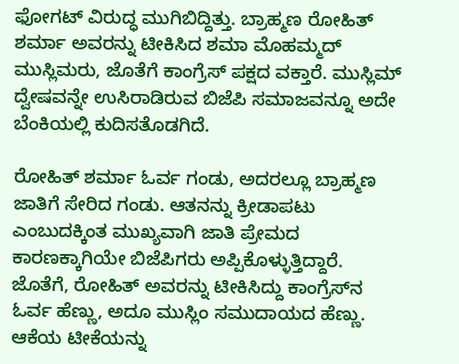ಫೋಗಟ್ ವಿರುದ್ಧ ಮುಗಿಬಿದ್ದಿತ್ತು. ಬ್ರಾಹ್ಮಣ ರೋಹಿತ್ ಶರ್ಮಾ ಅವರನ್ನು ಟೀಕಿಸಿದ ಶಮಾ ಮೊಹಮ್ಮದ್ ಮುಸ್ಲಿಮರು, ಜೊತೆಗೆ ಕಾಂಗ್ರೆಸ್ ಪಕ್ಷದ ವಕ್ತಾರೆ. ಮುಸ್ಲಿಮ್ ದ್ವೇಷವನ್ನೇ ಉಸಿರಾಡಿರುವ ಬಿಜೆಪಿ ಸಮಾಜವನ್ನೂ ಅದೇ ಬೆಂಕಿಯಲ್ಲಿ ಕುದಿಸತೊಡಗಿದೆ.

ರೋಹಿತ್‌ ಶರ್ಮಾ ಓರ್ವ ಗಂಡು, ಅದರಲ್ಲೂ ಬ್ರಾಹ್ಮಣ ಜಾತಿಗೆ ಸೇರಿದ ಗಂಡು. ಆತನನ್ನು ಕ್ರೀಡಾಪಟು ಎಂಬುದಕ್ಕಿಂತ ಮುಖ್ಯವಾಗಿ ಜಾತಿ ಪ್ರೇಮದ ಕಾರಣಕ್ಕಾಗಿಯೇ ಬಿಜೆಪಿಗರು ಅಪ್ಪಿಕೊಳ್ಳುತ್ತಿದ್ದಾರೆ. ಜೊತೆಗೆ, ರೋಹಿತ್‌ ಅವರನ್ನು ಟೀಕಿಸಿದ್ದು ಕಾಂಗ್ರೆಸ್‌ನ ಓರ್ವ ಹೆಣ್ಣು, ಅದೂ ಮುಸ್ಲಿಂ ಸಮುದಾಯದ ಹೆಣ್ಣು. ಆಕೆಯ ಟೀಕೆಯನ್ನು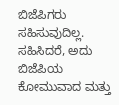ಬಿಜೆಪಿಗರು ಸಹಿಸುವುದಿಲ್ಲ. ಸಹಿಸಿದರೆ, ಅದು ಬಿಜೆಪಿಯ ಕೋಮುವಾದ ಮತ್ತು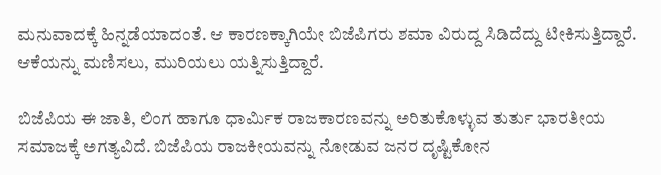ಮನುವಾದಕ್ಕೆ ಹಿನ್ನಡೆಯಾದಂತೆ. ಆ ಕಾರಣಕ್ಕಾಗಿಯೇ ಬಿಜೆಪಿಗರು ಶಮಾ ವಿರುದ್ದ ಸಿಡಿದೆದ್ದು ಟೀಕಿಸುತ್ತಿದ್ದಾರೆ. ಆಕೆಯನ್ನು ಮಣಿಸಲು, ಮುರಿಯಲು ಯತ್ನಿಸುತ್ತಿದ್ದಾರೆ.

ಬಿಜೆಪಿಯ ಈ ಜಾತಿ, ಲಿಂಗ ಹಾಗೂ ಧಾರ್ಮಿಕ ರಾಜಕಾರಣವನ್ನು ಅರಿತುಕೊಳ್ಳುವ ತುರ್ತು ಭಾರತೀಯ ಸಮಾಜಕ್ಕೆ ಅಗತ್ಯವಿದೆ. ಬಿಜೆಪಿಯ ರಾಜಕೀಯವನ್ನು ನೋಡುವ ಜನರ ದೃಷ್ಟಿಕೋನ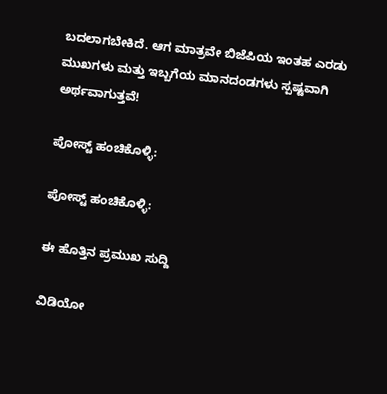ಬದಲಾಗಬೇಕಿದೆ. ಆಗ ಮಾತ್ರವೇ ಬಿಜೆಪಿಯ ಇಂತಹ ಎರಡು ಮುಖಗಳು ಮತ್ತು ಇಬ್ಬಗೆಯ ಮಾನದಂಡಗಳು ಸ್ಪಷ್ಟವಾಗಿ ಅರ್ಥವಾಗುತ್ತವೆ!

ಪೋಸ್ಟ್ ಹಂಚಿಕೊಳ್ಳಿ:

ಪೋಸ್ಟ್ ಹಂಚಿಕೊಳ್ಳಿ:

ಈ ಹೊತ್ತಿನ ಪ್ರಮುಖ ಸುದ್ದಿ

ವಿಡಿಯೋ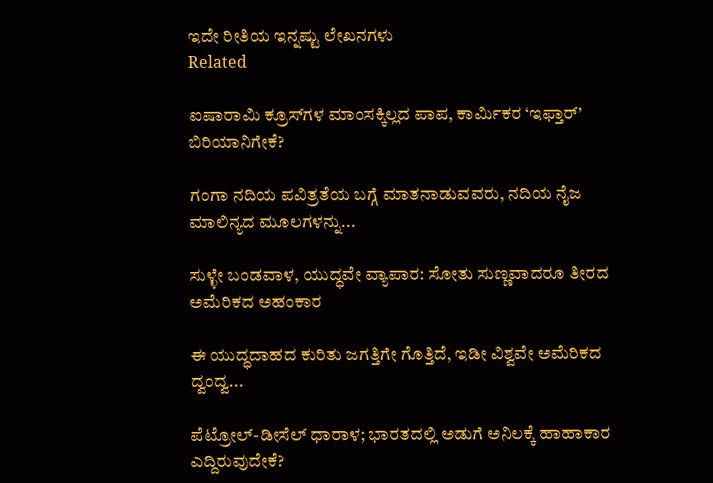ಇದೇ ರೀತಿಯ ಇನ್ನಷ್ಟು ಲೇಖನಗಳು
Related

ಐಷಾರಾಮಿ ಕ್ರೂಸ್‌ಗಳ ಮಾಂಸಕ್ಕಿಲ್ಲದ ಪಾಪ, ಕಾರ್ಮಿಕರ ‘ಇಫ್ತಾರ್’ ಬಿರಿಯಾನಿಗೇಕೆ?

ಗಂಗಾ ನದಿಯ ಪವಿತ್ರತೆಯ ಬಗ್ಗೆ ಮಾತನಾಡುವವರು, ನದಿಯ ನೈಜ ಮಾಲಿನ್ಯದ ಮೂಲಗಳನ್ನು...

ಸುಳ್ಳೇ ಬಂಡವಾಳ, ಯುದ್ಧವೇ ವ್ಯಾಪಾರ: ಸೋತು ಸುಣ್ಣವಾದರೂ ತೀರದ ಅಮೆರಿಕದ ಅಹಂಕಾರ

ಈ ಯುದ್ಧದಾಹದ ಕುರಿತು ಜಗತ್ತಿಗೇ ಗೊತ್ತಿದೆ, ಇಡೀ ವಿಶ್ವವೇ ಅಮೆರಿಕದ ದ್ವಂದ್ವ...

ಪೆಟ್ರೋಲ್-ಡೀಸೆಲ್ ಧಾರಾಳ; ಭಾರತದಲ್ಲಿ ಅಡುಗೆ ಅನಿಲಕ್ಕೆ ಹಾಹಾಕಾರ ಎದ್ದಿರುವುದೇಕೆ?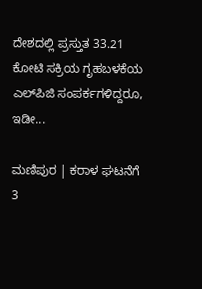ದೇಶದಲ್ಲಿ ಪ್ರಸ್ತುತ 33.21 ಕೋಟಿ ಸಕ್ರಿಯ ಗೃಹಬಳಕೆಯ ಎಲ್‌ಪಿಜಿ ಸಂಪರ್ಕಗಳಿದ್ದರೂ, ಇಡೀ...

ಮಣಿಪುರ | ಕರಾಳ ಘಟನೆಗೆ 3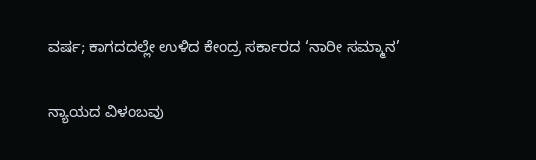ವರ್ಷ; ಕಾಗದದಲ್ಲೇ ಉಳಿದ ಕೇಂದ್ರ ಸರ್ಕಾರದ ‘ನಾರೀ ಸಮ್ಮಾನ’

ನ್ಯಾಯದ ವಿಳಂಬವು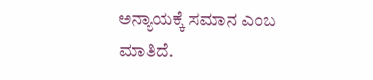ಅನ್ಯಾಯಕ್ಕೆ ಸಮಾನ ಎಂಬ ಮಾತಿದೆ.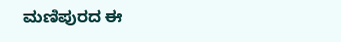ಮಣಿಪುರದ ಈ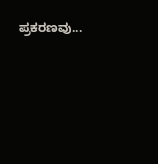ಪ್ರಕರಣವು...